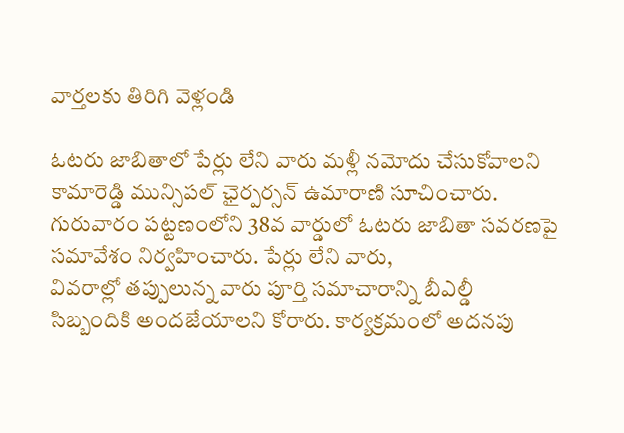వార్తలకు తిరిగి వెళ్లండి

ఓటరు జాబితాలో పేర్లు లేని వారు మళ్లీ నమోదు చేసుకోవాలని కామారెడ్డి మున్సిపల్ ఛైర్పర్సన్ ఉమారాణి సూచించారు. గురువారం పట్టణంలోని 38వ వార్డులో ఓటరు జాబితా సవరణపై సమావేశం నిర్వహించారు. పేర్లు లేని వారు,
వివరాల్లో తప్పులున్న వారు పూర్తి సమాచారాన్ని బీఎల్డీ సిబ్బందికి అందజేయాలని కోరారు. కార్యక్రమంలో అదనపు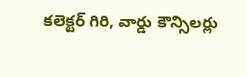కలెక్టర్ గిరి, వార్డు కౌన్సిలర్లు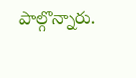పాల్గొన్నారు.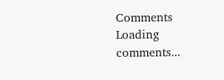Comments
Loading comments...